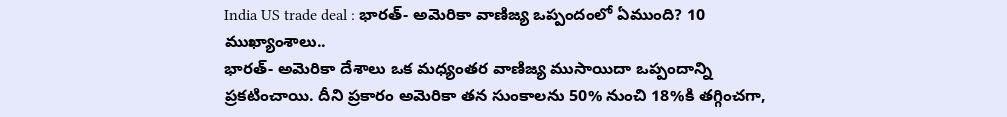India US trade deal : భారత్- అమెరికా వాణిజ్య ఒప్పందంలో ఏముంది? 10 ముఖ్యాంశాలు..
భారత్- అమెరికా దేశాలు ఒక మధ్యంతర వాణిజ్య ముసాయిదా ఒప్పందాన్ని ప్రకటించాయి. దీని ప్రకారం అమెరికా తన సుంకాలను 50% నుంచి 18%కి తగ్గించగా,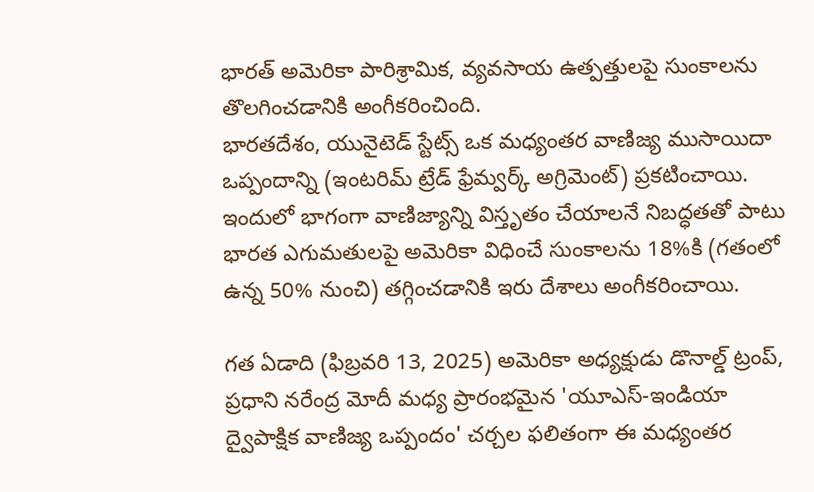భారత్ అమెరికా పారిశ్రామిక, వ్యవసాయ ఉత్పత్తులపై సుంకాలను తొలగించడానికి అంగీకరించింది.
భారతదేశం, యునైటెడ్ స్టేట్స్ ఒక మధ్యంతర వాణిజ్య ముసాయిదా ఒప్పందాన్ని (ఇంటరిమ్ ట్రేడ్ ఫ్రేమ్వర్క్ అగ్రిమెంట్) ప్రకటించాయి. ఇందులో భాగంగా వాణిజ్యాన్ని విస్తృతం చేయాలనే నిబద్ధతతో పాటు భారత ఎగుమతులపై అమెరికా విధించే సుంకాలను 18%కి (గతంలో ఉన్న 50% నుంచి) తగ్గించడానికి ఇరు దేశాలు అంగీకరించాయి.

గత ఏడాది (ఫిబ్రవరి 13, 2025) అమెరికా అధ్యక్షుడు డొనాల్డ్ ట్రంప్, ప్రధాని నరేంద్ర మోదీ మధ్య ప్రారంభమైన 'యూఎస్-ఇండియా ద్వైపాక్షిక వాణిజ్య ఒప్పందం' చర్చల ఫలితంగా ఈ మధ్యంతర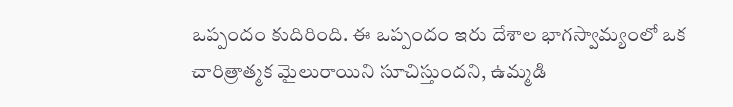ఒప్పందం కుదిరింది. ఈ ఒప్పందం ఇరు దేశాల భాగస్వామ్యంలో ఒక చారిత్రాత్మక మైలురాయిని సూచిస్తుందని, ఉమ్మడి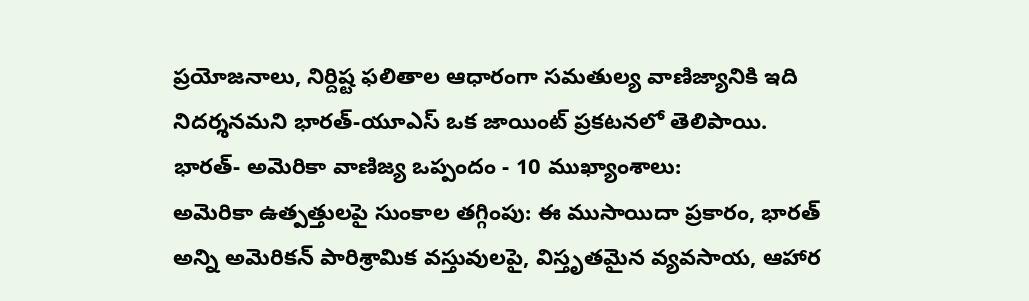ప్రయోజనాలు, నిర్దిష్ట ఫలితాల ఆధారంగా సమతుల్య వాణిజ్యానికి ఇది నిదర్శనమని భారత్-యూఎస్ ఒక జాయింట్ ప్రకటనలో తెలిపాయి.
భారత్- అమెరికా వాణిజ్య ఒప్పందం - 10 ముఖ్యాంశాలు:
అమెరికా ఉత్పత్తులపై సుంకాల తగ్గింపు: ఈ ముసాయిదా ప్రకారం, భారత్ అన్ని అమెరికన్ పారిశ్రామిక వస్తువులపై, విస్తృతమైన వ్యవసాయ, ఆహార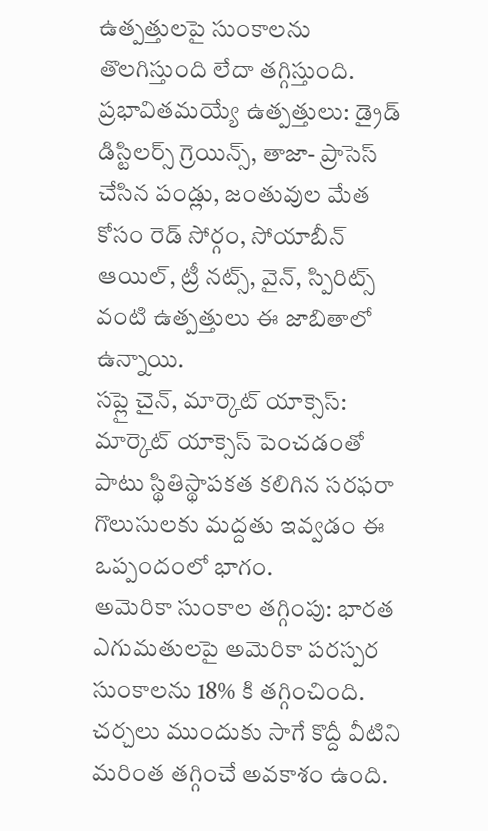ఉత్పత్తులపై సుంకాలను తొలగిస్తుంది లేదా తగ్గిస్తుంది.
ప్రభావితమయ్యే ఉత్పత్తులు: డ్రైడ్ డిస్టిలర్స్ గ్రెయిన్స్, తాజా- ప్రాసెస్ చేసిన పండ్లు, జంతువుల మేత కోసం రెడ్ సోర్గం, సోయాబీన్ ఆయిల్, ట్రీ నట్స్, వైన్, స్పిరిట్స్ వంటి ఉత్పత్తులు ఈ జాబితాలో ఉన్నాయి.
సప్లై చైన్, మార్కెట్ యాక్సెస్: మార్కెట్ యాక్సెస్ పెంచడంతో పాటు స్థితిస్థాపకత కలిగిన సరఫరా గొలుసులకు మద్దతు ఇవ్వడం ఈ ఒప్పందంలో భాగం.
అమెరికా సుంకాల తగ్గింపు: భారత ఎగుమతులపై అమెరికా పరస్పర సుంకాలను 18% కి తగ్గించింది. చర్చలు ముందుకు సాగే కొద్దీ వీటిని మరింత తగ్గించే అవకాశం ఉంది.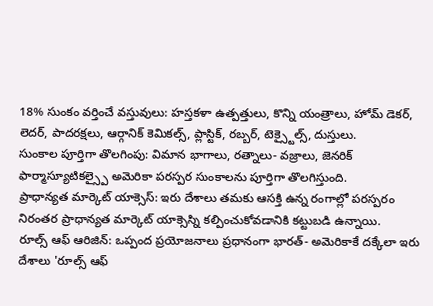18% సుంకం వర్తించే వస్తువులు: హస్తకళా ఉత్పత్తులు, కొన్ని యంత్రాలు, హోమ్ డెకర్, లెదర్, పాదరక్షలు, ఆర్గానిక్ కెమికల్స్, ప్లాస్టిక్, రబ్బర్, టెక్స్టైల్స్, దుస్తులు.
సుంకాల పూర్తిగా తొలగింపు: విమాన భాగాలు, రత్నాలు- వజ్రాలు, జెనరిక్ ఫార్మాస్యూటికల్స్పై అమెరికా పరస్పర సుంకాలను పూర్తిగా తొలగిస్తుంది.
ప్రాధాన్యత మార్కెట్ యాక్సెస్: ఇరు దేశాలు తమకు ఆసక్తి ఉన్న రంగాల్లో పరస్పరం నిరంతర ప్రాధాన్యత మార్కెట్ యాక్సెస్ని కల్పించుకోవడానికి కట్టుబడి ఉన్నాయి.
రూల్స్ ఆఫ్ ఆరిజిన్: ఒప్పంద ప్రయోజనాలు ప్రధానంగా భారత్- అమెరికాకే దక్కేలా ఇరు దేశాలు 'రూల్స్ ఆఫ్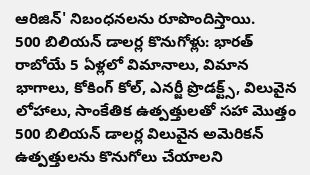ఆరిజిన్' నిబంధనలను రూపొందిస్తాయి.
500 బిలియన్ డాలర్ల కొనుగోళ్లు: భారత్ రాబోయే 5 ఏళ్లలో విమానాలు, విమాన భాగాలు, కోకింగ్ కోల్, ఎనర్జీ ప్రొడక్ట్స్, విలువైన లోహాలు, సాంకేతిక ఉత్పత్తులతో సహా మొత్తం 500 బిలియన్ డాలర్ల విలువైన అమెరికన్ ఉత్పత్తులను కొనుగోలు చేయాలని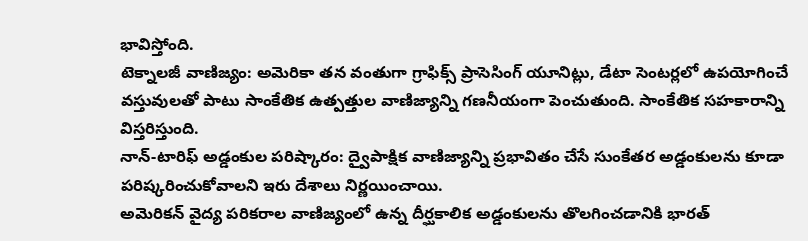భావిస్తోంది.
టెక్నాలజీ వాణిజ్యం: అమెరికా తన వంతుగా గ్రాఫిక్స్ ప్రాసెసింగ్ యూనిట్లు, డేటా సెంటర్లలో ఉపయోగించే వస్తువులతో పాటు సాంకేతిక ఉత్పత్తుల వాణిజ్యాన్ని గణనీయంగా పెంచుతుంది. సాంకేతిక సహకారాన్ని విస్తరిస్తుంది.
నాన్-టారిఫ్ అడ్డంకుల పరిష్కారం: ద్వైపాక్షిక వాణిజ్యాన్ని ప్రభావితం చేసే సుంకేతర అడ్డంకులను కూడా పరిష్కరించుకోవాలని ఇరు దేశాలు నిర్ణయించాయి.
అమెరికన్ వైద్య పరికరాల వాణిజ్యంలో ఉన్న దీర్ఘకాలిక అడ్డంకులను తొలగించడానికి భారత్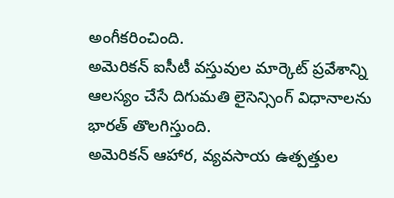అంగీకరించింది.
అమెరికన్ ఐసీటీ వస్తువుల మార్కెట్ ప్రవేశాన్ని ఆలస్యం చేసే దిగుమతి లైసెన్సింగ్ విధానాలను భారత్ తొలగిస్తుంది.
అమెరికన్ ఆహార, వ్యవసాయ ఉత్పత్తుల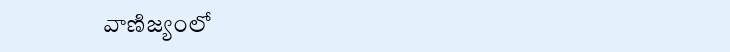వాణిజ్యంలో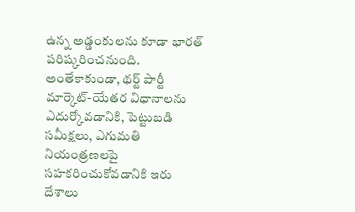ఉన్న అడ్డంకులను కూడా భారత్ పరిష్కరించనుంది.
అంతేకాకుండా, థర్ట్ పార్టీ మార్కెట్-యేతర విధానాలను ఎదుర్కోవడానికి, పెట్టుబడి సమీక్షలు, ఎగుమతి నియంత్రణలపై సహకరించుకోవడానికి ఇరు దేశాలు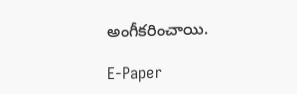అంగీకరించాయి.

E-Paper